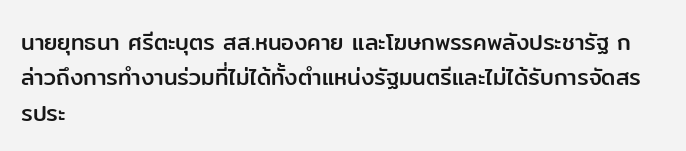นายยุทธนา ศรีตะบุตร สส.หนองคาย และโฆษกพรรคพลังประชารัฐ กล่าวถึงการทำงานร่วมที่ไม่ได้ทั้งตำแหน่งรัฐมนตรีและไม่ได้รับการจัดสรรประ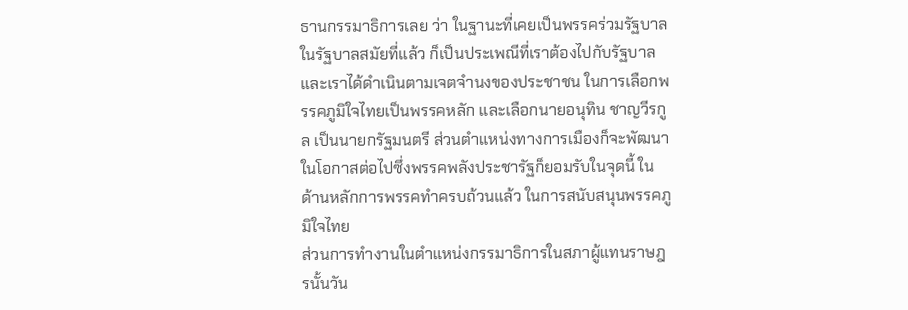ธานกรรมาธิการเลย ว่า ในฐานะที่เคยเป็นพรรคร่วมรัฐบาลในรัฐบาลสมัยที่แล้ว ก็เป็นประเพณีที่เราต้องไปกับรัฐบาล และเราได้ดำเนินตามเจตจำนงของประชาชน ในการเลือกพรรคภูมิใจไทยเป็นพรรคหลัก และเลือกนายอนุทิน ชาญวีรกูล เป็นนายกรัฐมนตรี ส่วนตำแหน่งทางการเมืองก็จะพัฒนาในโอกาสต่อไปซึ่งพรรคพลังประชารัฐก็ยอมรับในจุดนี้ ในด้านหลักการพรรคทำครบถ้วนแล้ว ในการสนับสนุนพรรคภูมิใจไทย
ส่วนการทำงานในตำแหน่งกรรมาธิการในสภาผู้แทนราษฎรนั้นวัน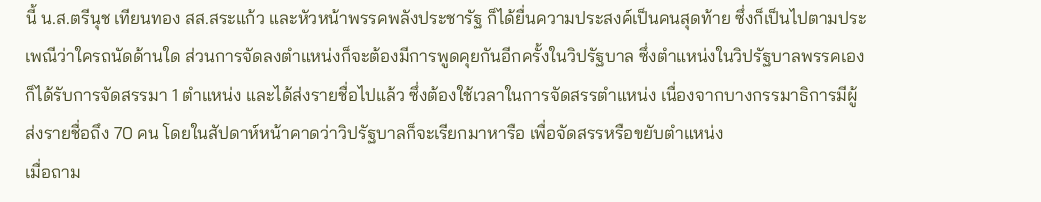นี้ น.ส.ตรีนุช เทียนทอง สส.สระแก้ว และหัวหน้าพรรคพลังประชารัฐ ก็ได้ยื่นความประสงค์เป็นคนสุดท้าย ซึ่งก็เป็นไปตามประเพณีว่าใครถนัดด้านใด ส่วนการจัดลงตำแหน่งก็จะต้องมีการพูดคุยกันอีกครั้งในวิปรัฐบาล ซึ่งตำแหน่งในวิปรัฐบาลพรรคเองก็ได้รับการจัดสรรมา 1 ตำแหน่ง และได้ส่งรายชื่อไปแล้ว ซึ่งต้องใช้เวลาในการจัดสรรตำแหน่ง เนื่องจากบางกรรมาธิการมีผู้ส่งรายชื่อถึง 70 คน โดยในสัปดาห์หน้าคาดว่าวิปรัฐบาลก็จะเรียกมาหารือ เพื่อจัดสรรหรือขยับตำแหน่ง
เมื่อถาม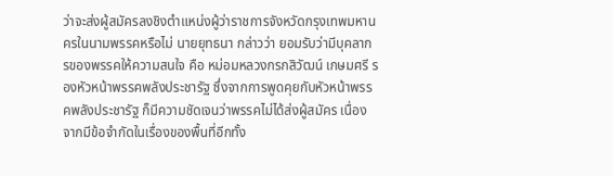ว่าจะส่งผู้สมัครลงชิงตำแหน่งผู้ว่าราชการจังหวัดกรุงเทพมหานครในนามพรรคหรือไม่ นายยุทธนา กล่าวว่า ยอมรับว่ามีบุคลากรของพรรคให้ความสนใจ คือ หม่อมหลวงกรกสิวัฒน์ เกษมศรี รองหัวหน้าพรรคพลังประชารัฐ ซึ่งจากการพูดคุยกับหัวหน้าพรรคพลังประชารัฐ ก็มีความชัดเจนว่าพรรคไม่ได้ส่งผู้สมัคร เนื่องจากมีข้อจำกัดในเรื่องของพื้นที่อีกทั้ง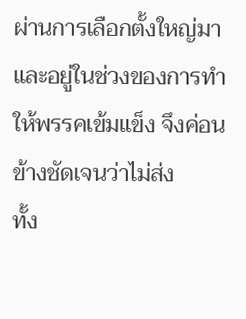ผ่านการเลือกตั้งใหญ่มา และอยู่ในช่วงของการทำให้พรรคเข้มแข็ง จึงค่อนข้างชัดเจนว่าไม่ส่ง
ทั้ง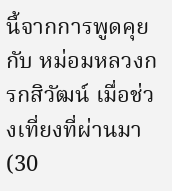นี้จากการพูดคุยกับ หม่อมหลวงกรกสิวัฒน์ เมื่อช่วงเที่ยงที่ผ่านมา (30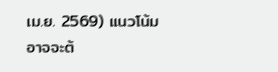เม.ย. 2569) แนวโน้มอาจจะต้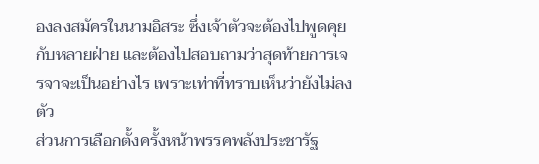องลงสมัครในนามอิสระ ซึ่งเจ้าตัวจะต้องไปพูดคุยกับหลายฝ่าย และต้องไปสอบถามว่าสุดท้ายการเจรจาจะเป็นอย่างไร เพราะเท่าที่ทราบเห็นว่ายังไม่ลงตัว
ส่วนการเลือกตั้งครั้งหน้าพรรคพลังประชารัฐ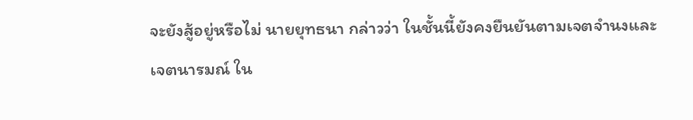จะยังสู้อยู่หรือไม่ นายยุทธนา กล่าวว่า ในชั้นนี้ยังคงยืนยันตามเจตจำนงและเจตนารมณ์ ใน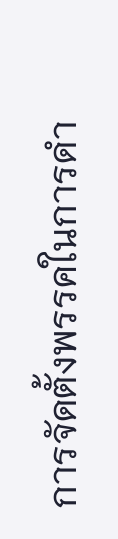การจัดตั้งพรรคในการดำ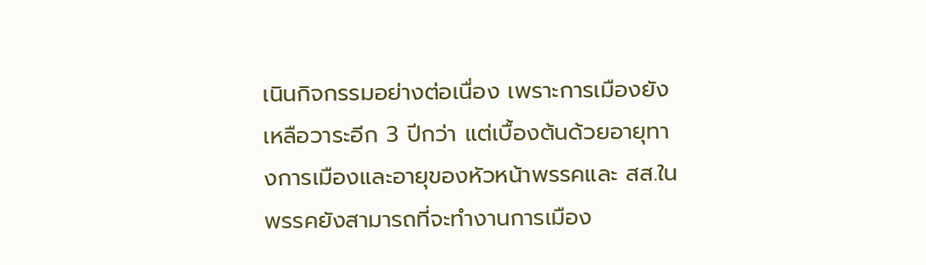เนินกิจกรรมอย่างต่อเนื่อง เพราะการเมืองยังเหลือวาระอีก 3 ปีกว่า แต่เบื้องต้นด้วยอายุทางการเมืองและอายุของหัวหน้าพรรคและ สส.ในพรรคยังสามารถที่จะทำงานการเมือง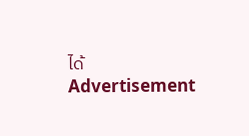ได้
Advertisement